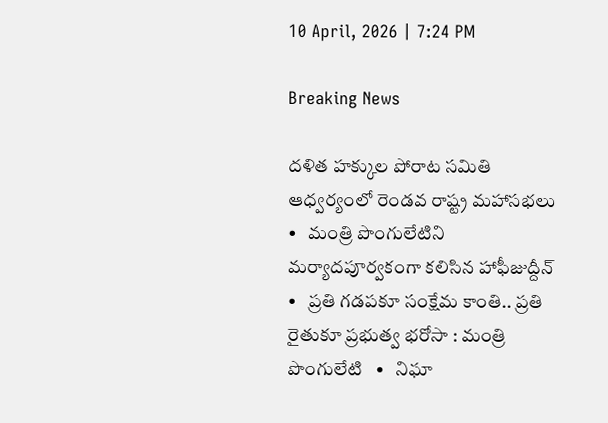10 April, 2026 | 7:24 PM

Breaking News

దళిత హక్కుల పోరాట సమితి ఆధ్వర్యంలో రెండవ రాష్ట్ర మహాసభలు   •   మంత్రి పొంగులేటిని మర్యాదపూర్వకంగా కలిసిన హాఫీజుద్దీన్   •   ప్రతి గడపకూ సంక్షేమ కాంతి.. ప్రతి రైతుకూ ప్రభుత్వ భరోసా : మంత్రి పొంగులేటి   •   నిఘా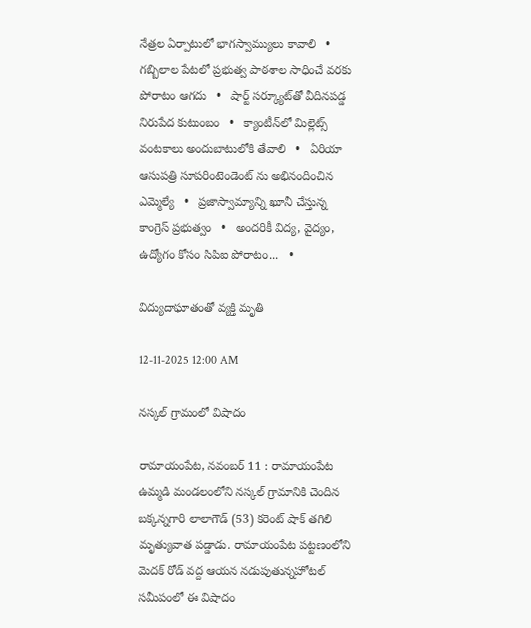నేత్రల ఏర్పాటులో భాగస్వామ్యులు కావాలి   •   గబ్బిలాల పేటలో ప్రభుత్వ పాఠశాల సాధించే వరకు పోరాటం ఆగదు   •   షార్ట్ సర్క్యూట్‌తో వీదినపడ్డ నిరుపేద కుటుంబం   •   క్యాంటీన్‌లో మిల్లెట్స్ వంటకాలు అందుబాటులోకి తేవాలి   •   ఏరియా ఆసుపత్రి సూపరింటెండెంట్ ను అభినందించిన ఎమ్మెల్యే   •   ప్రజాస్వామ్యాన్ని ఖూనీ చేస్తున్న కాంగ్రెస్ ప్రభుత్వం   •   అందరికీ విద్య, వైద్యం, ఉద్యోగం కోసం సిపిఐ పోరాటం...   •

విద్యుదాఘాతంతో వ్యక్తి మృతి

12-11-2025 12:00 AM

నస్కల్ గ్రామంలో విషాదం

రామాయంపేట, నవంబర్ 11 : రామాయంపేట ఉమ్మడి మండలంలోని నస్కల్ గ్రామానికి చెందిన బక్కన్నగారి లాలాగౌడ్ (53) కరెంట్ షాక్ తగిలి మృత్యువాత పడ్డాడు. రామాయంపేట పట్టణంలోని మెదక్ రోడ్ వద్ద ఆయన నడుపుతున్నహోటల్ సమీపంలో ఈ విషాదం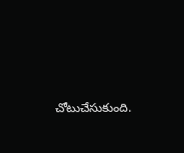చోటుచేసుకుంది.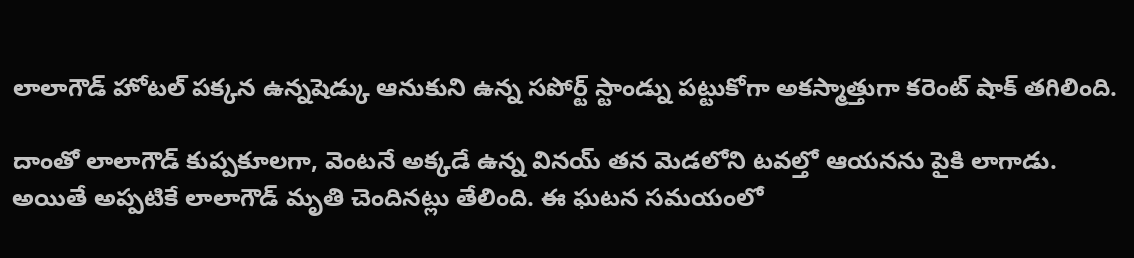లాలాగౌడ్ హోటల్ పక్కన ఉన్నషెడ్కు ఆనుకుని ఉన్న సపోర్ట్ స్టాండ్ను పట్టుకోగా అకస్మాత్తుగా కరెంట్ షాక్ తగిలింది.

దాంతో లాలాగౌడ్ కుప్పకూలగా, వెంటనే అక్కడే ఉన్న వినయ్ తన మెడలోని టవల్తో ఆయనను పైకి లాగాడు. అయితే అప్పటికే లాలాగౌడ్ మృతి చెందినట్లు తేలింది. ఈ ఘటన సమయంలో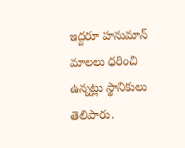ఇద్దరూ హనుమాన్ మాలలు ధరించి ఉన్నట్లు స్థానికులు తెలిపారు.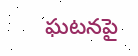ఘటనపై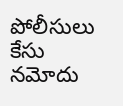పోలీసులు కేసు నమోదు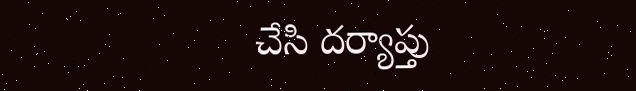చేసి దర్యాప్తు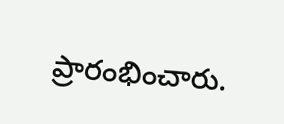ప్రారంభించారు.